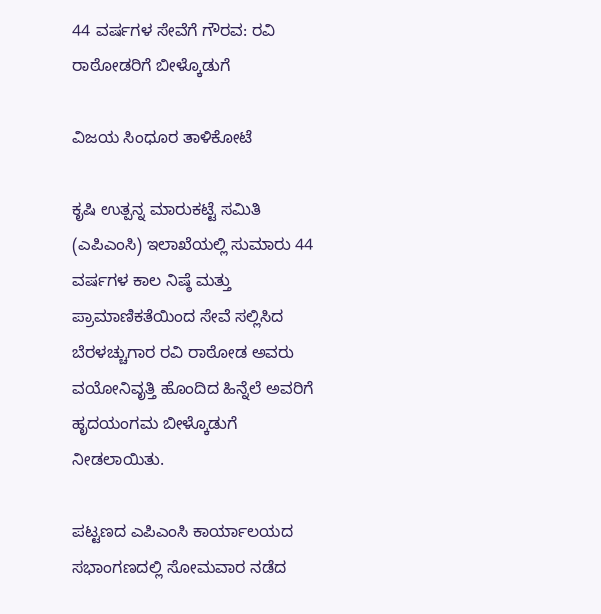44 ವರ್ಷಗಳ ಸೇವೆಗೆ ಗೌರವ: ರವಿ ರಾಠೋಡರಿಗೆ ಬೀಳ್ಕೊಡುಗೆ

ವಿಜಯ ಸಿಂಧೂರ ತಾಳಿಕೋಟೆ

ಕೃಷಿ ಉತ್ಪನ್ನ ಮಾರುಕಟ್ಟೆ ಸಮಿತಿ (ಎಪಿಎಂಸಿ) ಇಲಾಖೆಯಲ್ಲಿ ಸುಮಾರು 44 ವರ್ಷಗಳ ಕಾಲ ನಿಷ್ಠೆ ಮತ್ತು ಪ್ರಾಮಾಣಿಕತೆಯಿಂದ ಸೇವೆ ಸಲ್ಲಿಸಿದ ಬೆರಳಚ್ಚುಗಾರ ರವಿ ರಾಠೋಡ ಅವರು ವಯೋನಿವೃತ್ತಿ ಹೊಂದಿದ ಹಿನ್ನೆಲೆ ಅವರಿಗೆ ಹೃದಯಂಗಮ ಬೀಳ್ಕೊಡುಗೆ ನೀಡಲಾಯಿತು.

ಪಟ್ಟಣದ ಎಪಿಎಂಸಿ ಕಾರ್ಯಾಲಯದ ಸಭಾಂಗಣದಲ್ಲಿ ಸೋಮವಾರ ನಡೆದ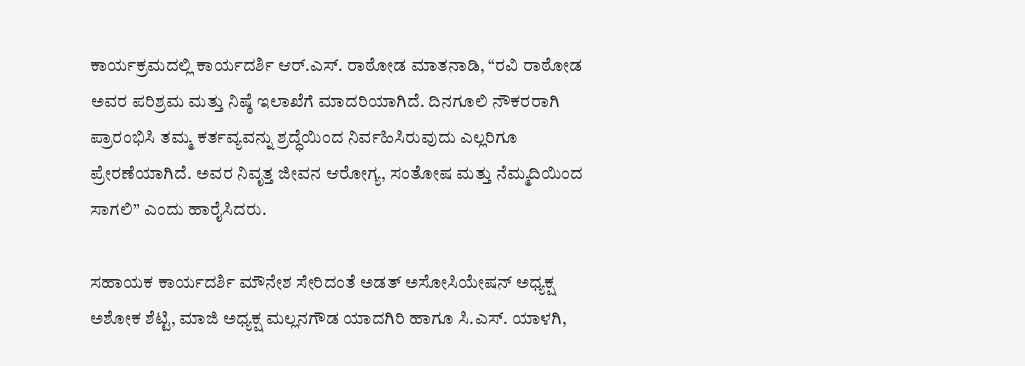ಕಾರ್ಯಕ್ರಮದಲ್ಲಿ ಕಾರ್ಯದರ್ಶಿ ಆರ್.ಎಸ್. ರಾಠೋಡ ಮಾತನಾಡಿ, “ರವಿ ರಾಠೋಡ ಅವರ ಪರಿಶ್ರಮ ಮತ್ತು ನಿಷ್ಠೆ ಇಲಾಖೆಗೆ ಮಾದರಿಯಾಗಿದೆ. ದಿನಗೂಲಿ ನೌಕರರಾಗಿ ಪ್ರಾರಂಭಿಸಿ ತಮ್ಮ ಕರ್ತವ್ಯವನ್ನು ಶ್ರದ್ಧೆಯಿಂದ ನಿರ್ವಹಿಸಿರುವುದು ಎಲ್ಲರಿಗೂ ಪ್ರೇರಣೆಯಾಗಿದೆ. ಅವರ ನಿವೃತ್ತ ಜೀವನ ಆರೋಗ್ಯ, ಸಂತೋಷ ಮತ್ತು ನೆಮ್ಮದಿಯಿಂದ ಸಾಗಲಿ” ಎಂದು ಹಾರೈಸಿದರು.

ಸಹಾಯಕ ಕಾರ್ಯದರ್ಶಿ ಮೌನೇಶ ಸೇರಿದಂತೆ ಅಡತ್ ಅಸೋಸಿಯೇಷನ್ ಅಧ್ಯಕ್ಷ ಅಶೋಕ ಶೆಟ್ಟಿ, ಮಾಜಿ ಅಧ್ಯಕ್ಷ ಮಲ್ಲನಗೌಡ ಯಾದಗಿರಿ ಹಾಗೂ ಸಿ.ಎಸ್. ಯಾಳಗಿ,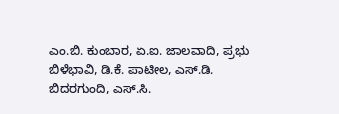ಎಂ.ಬಿ. ಕುಂಬಾರ, ಏ.ಐ. ಜಾಲವಾದಿ, ಪ್ರಭು ಬಿಳೆಭಾವಿ, ಡಿ.ಕೆ. ಪಾಟೀಲ, ಎಸ್.ಡಿ. ಬಿದರಗುಂದಿ, ಎಸ್.ಸಿ.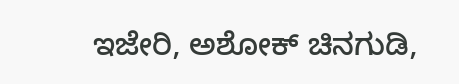ಇಜೇರಿ, ಅಶೋಕ್ ಚಿನಗುಡಿ,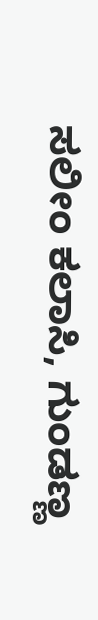ಸಲೀಂ ಕಲಾಸಿ, ಗುಂಡಣ್ಣ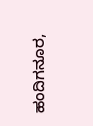ಹಂದಿಗನೂರ,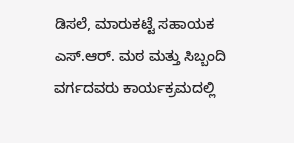ಡಿಸಲೆ, ಮಾರುಕಟ್ಟೆ ಸಹಾಯಕ ಎಸ್.ಆರ್. ಮಠ ಮತ್ತು ಸಿಬ್ಬಂದಿ ವರ್ಗದವರು ಕಾರ್ಯಕ್ರಮದಲ್ಲಿ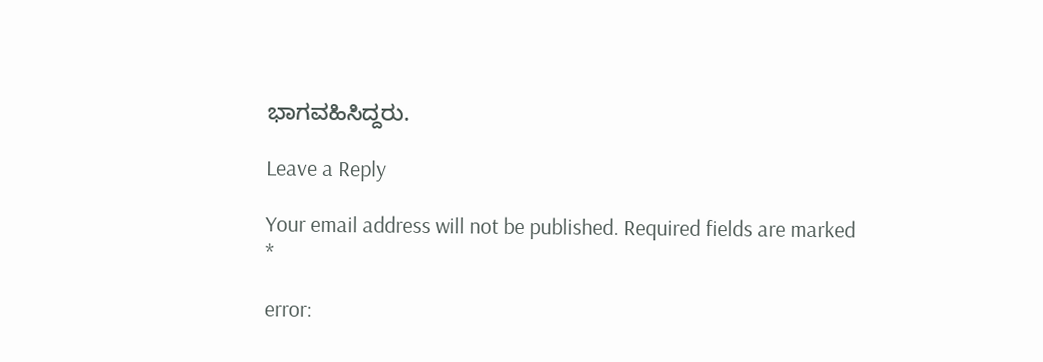ಭಾಗವಹಿಸಿದ್ದರು.

Leave a Reply

Your email address will not be published. Required fields are marked *

error: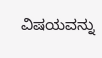ವಿಷಯವನ್ನು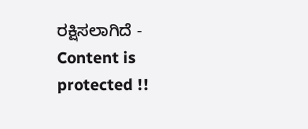ರಕ್ಷಿಸಲಾಗಿದೆ - Content is protected !!